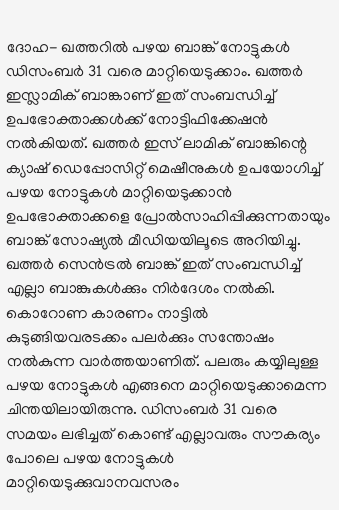ദോഹ- ഖത്തറിൽ പഴയ ബാങ്ക് നോട്ടുകൾ ഡിസംബർ 31 വരെ മാറ്റിയെടുക്കാം. ഖത്തർ ഇസ്ലാമിക് ബാങ്കാണ് ഇത് സംബന്ധിച്ച് ഉപഭോക്താക്കൾക്ക് നോട്ടിഫിക്കേഷൻ നൽകിയത്. ഖത്തർ ഇസ് ലാമിക് ബാങ്കിന്റെ ക്യാഷ് ഡെപ്പോസിറ്റ് മെഷീനുകൾ ഉപയോഗിച്ച് പഴയ നോട്ടുകൾ മാറ്റിയെടുക്കാൻ ഉപഭോക്താക്കളെ പ്രോൽസാഹിപ്പിക്കുന്നതായും ബാങ്ക് സോഷ്യൽ മീഡിയയിലൂടെ അറിയിച്ചു.
ഖത്തർ സെൻട്രൽ ബാങ്ക് ഇത് സംബന്ധിച്ച് എല്ലാ ബാങ്കുകൾക്കും നിർദേശം നൽകി. കൊറോണ കാരണം നാട്ടിൽ കുടുങ്ങിയവരടക്കം പലർക്കും സന്തോഷം നൽകുന്ന വാർത്തയാണിത്. പലരും കയ്യിലുള്ള പഴയ നോട്ടുകൾ എങ്ങനെ മാറ്റിയെടുക്കാമെന്ന ചിന്തയിലായിരുന്നു. ഡിസംബർ 31 വരെ സമയം ലഭിച്ചത് കൊണ്ട് എല്ലാവരും സൗകര്യം പോലെ പഴയ നോട്ടുകൾ മാറ്റിയെടുക്കുവാനവസരം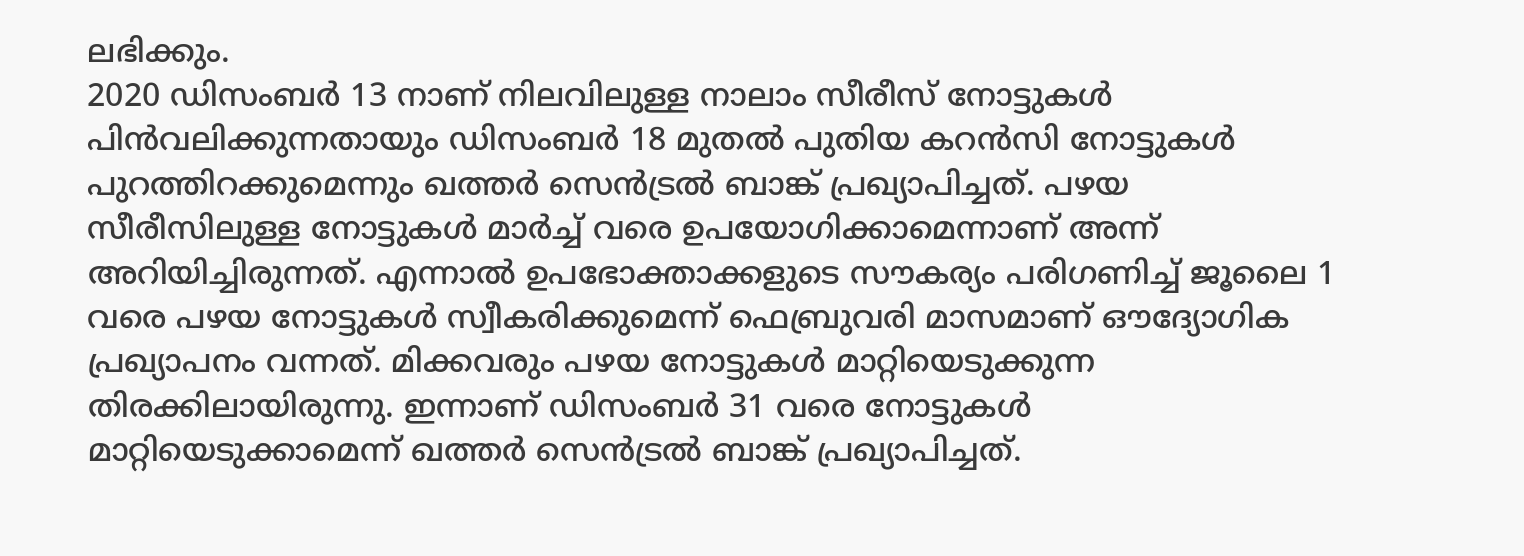ലഭിക്കും.
2020 ഡിസംബർ 13 നാണ് നിലവിലുള്ള നാലാം സീരീസ് നോട്ടുകൾ പിൻവലിക്കുന്നതായും ഡിസംബർ 18 മുതൽ പുതിയ കറൻസി നോട്ടുകൾ പുറത്തിറക്കുമെന്നും ഖത്തർ സെൻട്രൽ ബാങ്ക് പ്രഖ്യാപിച്ചത്. പഴയ സീരീസിലുള്ള നോട്ടുകൾ മാർച്ച് വരെ ഉപയോഗിക്കാമെന്നാണ് അന്ന് അറിയിച്ചിരുന്നത്. എന്നാൽ ഉപഭോക്താക്കളുടെ സൗകര്യം പരിഗണിച്ച് ജൂലൈ 1 വരെ പഴയ നോട്ടുകൾ സ്വീകരിക്കുമെന്ന് ഫെബ്രുവരി മാസമാണ് ഔദ്യോഗിക പ്രഖ്യാപനം വന്നത്. മിക്കവരും പഴയ നോട്ടുകൾ മാറ്റിയെടുക്കുന്ന തിരക്കിലായിരുന്നു. ഇന്നാണ് ഡിസംബർ 31 വരെ നോട്ടുകൾ മാറ്റിയെടുക്കാമെന്ന് ഖത്തർ സെൻട്രൽ ബാങ്ക് പ്രഖ്യാപിച്ചത്.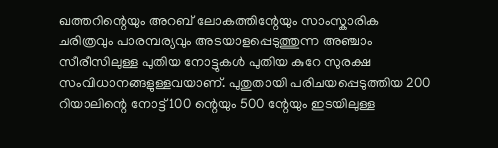ഖത്തറിന്റെയും അറബ് ലോകത്തിന്റേയും സാംസ്കാരിക ചരിത്രവും പാരമ്പര്യവും അടയാളപ്പെടുത്തുന്ന അഞ്ചാം സീരീസിലുള്ള പുതിയ നോട്ടുകൾ പുതിയ കുറേ സുരക്ഷ സംവിധാനങ്ങളുള്ളവയാണ്. പുതുതായി പരിചയപ്പെടുത്തിയ 200 റിയാലിന്റെ നോട്ട് 100 ന്റെയും 500 ന്റേയും ഇടയിലുള്ള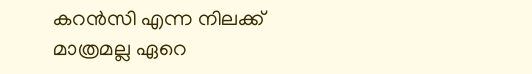കറൻസി എന്ന നിലക്ക് മാത്രമല്ല ഏറെ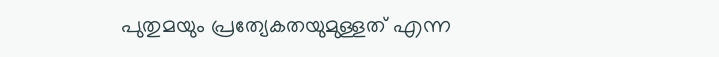പുതുമയും പ്രത്യേകതയുമുള്ളത് എന്ന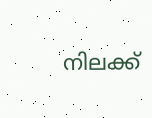നിലക്ക്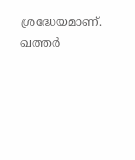ശ്രദ്ധേയമാണ്. ഖത്തർ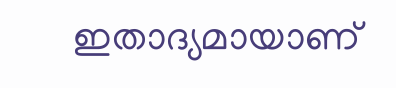ഇതാദ്യമായാണ്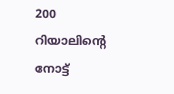200 റിയാലിന്റെ നോട്ട്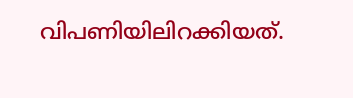വിപണിയിലിറക്കിയത്.